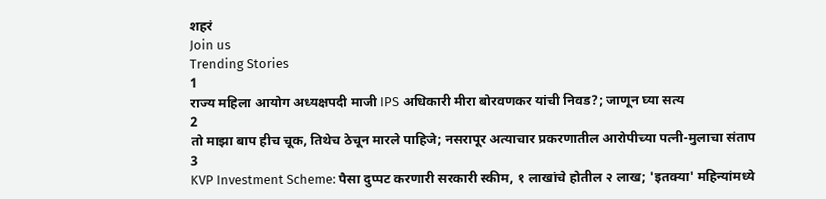शहरं
Join us
Trending Stories
1
राज्य महिला आयोग अध्यक्षपदी माजी IPS अधिकारी मीरा बोरवणकर यांची निवड?; जाणून घ्या सत्य
2
तो माझा बाप हीच चूक, तिथेच ठेचून मारले पाहिजे; नसरापूर अत्याचार प्रकरणातील आरोपीच्या पत्नी-मुलाचा संताप
3
KVP Investment Scheme: पैसा दुप्पट करणारी सरकारी स्कीम, १ लाखांचे होतील २ लाख; 'इतक्या' महिन्यांमध्ये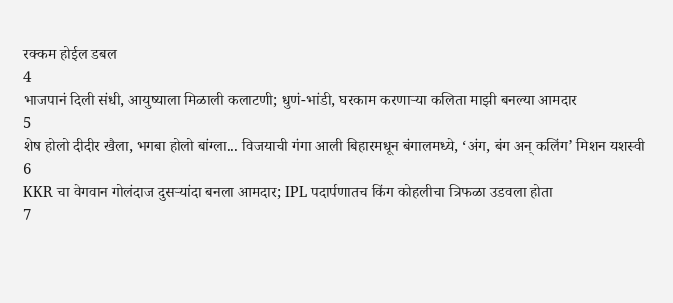रक्कम होईल डबल
4
भाजपानं दिली संधी, आयुष्याला मिळाली कलाटणी; धुणं-भांडी, घरकाम करणाऱ्या कलिता माझी बनल्या आमदार
5
शेष होलो दीदीर खैला, भगबा होलो बांग्ला... विजयाची गंगा आली बिहारमधून बंगालमध्ये, ‘अंग, बंग अन् कलिंग’ मिशन यशस्वी
6
KKR चा वेगवान गोलंदाज दुसऱ्यांदा बनला आमदार; IPL पदार्पणातच किंग कोहलीचा त्रिफळा उडवला होता
7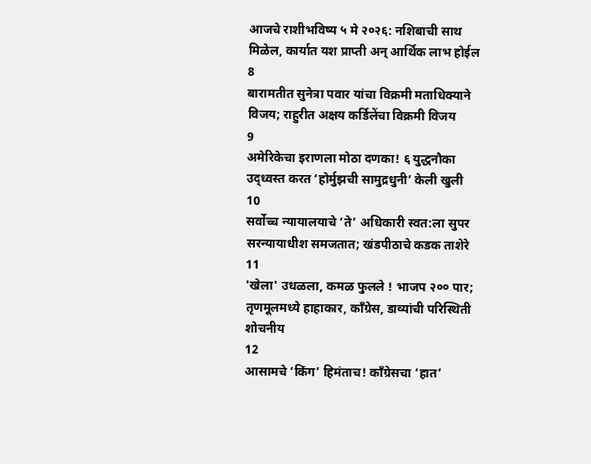आजचे राशीभविष्य ५ मे २०२६: नशिबाची साथ मिळेल, कार्यात यश प्राप्ती अन् आर्थिक लाभ होईल
8
बारामतीत सुनेत्रा पवार यांचा विक्रमी मताधिक्याने विजय; राहुरीत अक्षय कर्डिलेंचा विक्रमी विजय
9
अमेरिकेचा इराणला मोठा दणका! ६ युद्धनौका उद्ध्वस्त करत ‘होर्मुझची सामुद्रधुनी’ केली खुली
10
सर्वोच्च न्यायालयाचे ‘ते’ अधिकारी स्वत:ला सुपर सरन्यायाधीश समजतात; खंडपीठाचे कडक ताशेरे
11
'खेला' उधळला, कमळ फुलले ! भाजप २०० पार; तृणमूलमध्ये हाहाकार, काँग्रेस, डाव्यांची परिस्थिती शोचनीय
12
आसामचे ‘किंग’ हिमंताच! काँग्रेसचा ‘हात’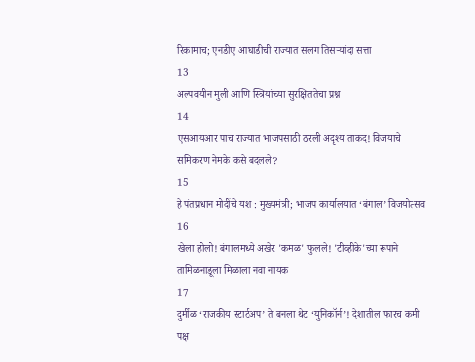रिकामाच; एनडीए आघाडीची राज्यात सलग तिसऱ्यांदा सत्ता
13
अल्पवयीन मुली आणि स्त्रियांच्या सुरक्षिततेचा प्रश्न
14
एसआयआर पाच राज्यात भाजपसाठी ठरली अदृश्य ताकद! विजयाचे समिकरण नेमके कसे बदलले?
15
हे पंतप्रधान मोदींचे यश : मुख्यमंत्री; भाजप कार्यालयात ‘बंगाल’ विजयोत्सव
16
खेला होलो! बंगालमध्ये अखेर 'कमळ' फुलले! 'टीव्हीके'च्या रूपाने तामिळनाडूला मिळाला नवा नायक
17
दुर्मीळ ‘राजकीय स्टार्टअप’ ते बनला थेट ‘युनिकॉर्न’! देशातील फारच कमी पक्ष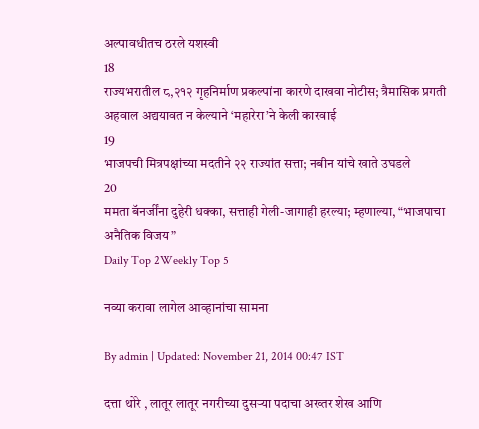अल्पावधीतच ठरले यशस्वी
18
राज्यभरातील ८,२१२ गृहनिर्माण प्रकल्पांना कारणे दाखवा नोटीस; त्रैमासिक प्रगती अहवाल अद्ययावत न केल्याने ‘महारेरा’ने केली कारवाई
19
भाजपची मित्रपक्षांच्या मदतीने २२ राज्यांत सत्ता; नबीन यांचे खाते उघडले
20
ममता बॅनर्जींना दुहेरी धक्का, सत्ताही गेली-जागाही हरल्या; म्हणाल्या, “भाजपाचा अनैतिक विजय”
Daily Top 2Weekly Top 5

नव्या करावा लागेल आव्हानांचा सामना

By admin | Updated: November 21, 2014 00:47 IST

दत्ता थोरे , लातूर लातूर नगरीच्या दुसऱ्या पदाचा अख्तर शेख आणि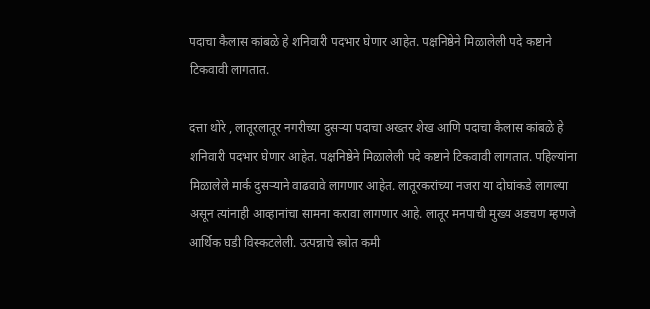पदाचा कैलास कांबळे हे शनिवारी पदभार घेणार आहेत. पक्षनिष्ठेने मिळालेली पदे कष्टाने टिकवावी लागतात.

दत्ता थोरे , लातूरलातूर नगरीच्या दुसऱ्या पदाचा अख्तर शेख आणि पदाचा कैलास कांबळे हे शनिवारी पदभार घेणार आहेत. पक्षनिष्ठेने मिळालेली पदे कष्टाने टिकवावी लागतात. पहिल्यांना मिळालेले मार्क दुसऱ्याने वाढवावे लागणार आहेत. लातूरकरांच्या नजरा या दोघांकडे लागल्या असून त्यांनाही आव्हानांचा सामना करावा लागणार आहे. लातूर मनपाची मुख्य अडचण म्हणजे आर्थिक घडी विस्कटलेली. उत्पन्नाचे स्त्रोत कमी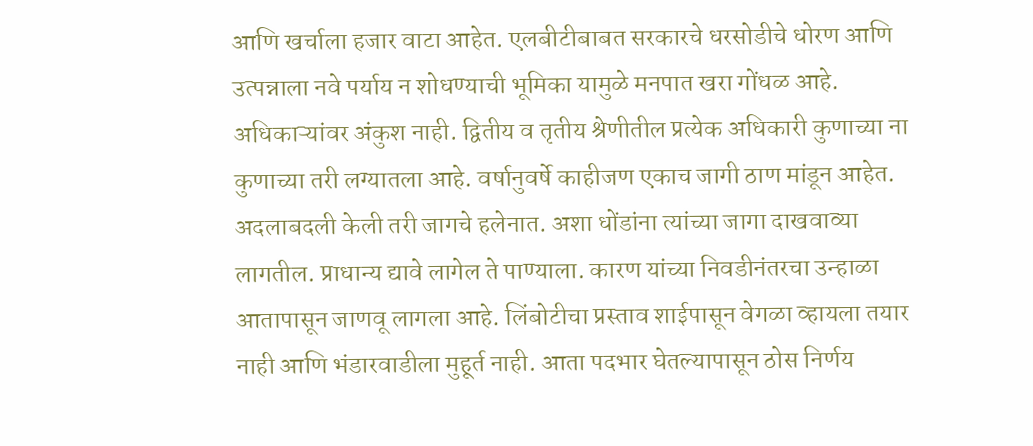आणि खर्चाला हजार वाटा आहेत. एलबीटीबाबत सरकारचे धरसोडीचे धोरण आणि उत्पन्नाला नवे पर्याय न शोधण्याची भूमिका यामुळे मनपात खरा गोंधळ आहे. अधिकाऱ्यांवर अंकुश नाही. द्वितीय व तृतीय श्रेणीतील प्रत्येक अधिकारी कुणाच्या ना कुणाच्या तरी लग्यातला आहे. वर्षानुवर्षे काहीजण एकाच जागी ठाण मांडून आहेत. अदलाबदली केली तरी जागचे हलेनात. अशा धोंडांना त्यांच्या जागा दाखवाव्या लागतील. प्राधान्य द्यावे लागेल ते पाण्याला. कारण यांच्या निवडीनंतरचा उन्हाळा आतापासून जाणवू लागला आहे. लिंबोटीचा प्रस्ताव शाईपासून वेगळा व्हायला तयार नाही आणि भंडारवाडीला मुहूर्त नाही. आता पदभार घेतल्यापासून ठोस निर्णय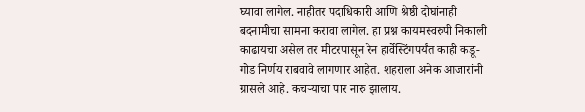घ्यावा लागेल. नाहीतर पदाधिकारी आणि श्रेष्ठी दोघांनाही बदनामीचा सामना करावा लागेल. हा प्रश्न कायमस्वरुपी निकाली काढायचा असेल तर मीटरपासून रेन हार्वेस्टिंगपर्यंत काही कडू-गोड निर्णय राबवावे लागणार आहेत. शहराला अनेक आजारांनी ग्रासले आहे. कचऱ्याचा पार नारु झालाय.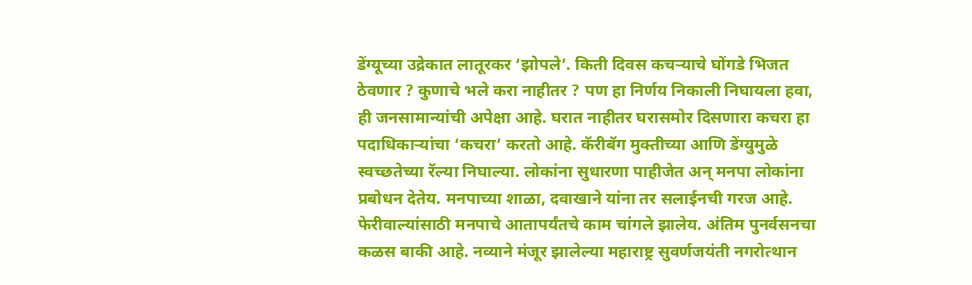डेंग्यूच्या उद्रेकात लातूरकर ‘झोपले’. किती दिवस कचऱ्याचे घोंगडे भिजत ठेवणार ? कुणाचे भले करा नाहीतर ? पण हा निर्णय निकाली निघायला हवा, ही जनसामान्यांची अपेक्षा आहे. घरात नाहीतर घरासमोर दिसणारा कचरा हा पदाधिकाऱ्यांचा ‘कचरा’ करतो आहे. कॅरीबॅग मुक्तीच्या आणि डेंग्युमुळे स्वच्छतेच्या रॅल्या निघाल्या. लोकांना सुधारणा पाहीजेत अन् मनपा लोकांना प्रबोधन देतेय. मनपाच्या शाळा, दवाखाने यांना तर सलाईनची गरज आहे. फेरीवाल्यांसाठी मनपाचे आतापर्यंतचे काम चांगले झालेय. अंतिम पुनर्वसनचा कळस बाकी आहे. नव्याने मंजूर झालेल्या महाराष्ट्र सुवर्णजयंती नगरोत्थान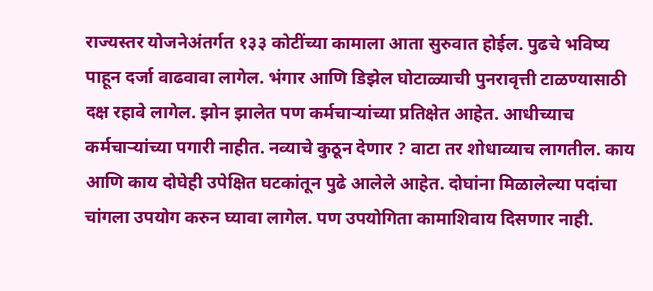राज्यस्तर योजनेअंतर्गत १३३ कोटींच्या कामाला आता सुरुवात होईल. पुढचे भविष्य पाहून दर्जा वाढवावा लागेल. भंगार आणि डिझेल घोटाळ्याची पुनरावृत्ती टाळण्यासाठी दक्ष रहावे लागेल. झोन झालेत पण कर्मचाऱ्यांच्या प्रतिक्षेत आहेत. आधीच्याच कर्मचाऱ्यांच्या पगारी नाहीत. नव्याचे कुठून देणार ? वाटा तर शोधाव्याच लागतील. काय आणि काय दोघेही उपेक्षित घटकांतून पुढे आलेले आहेत. दोघांना मिळालेल्या पदांचा चांगला उपयोग करुन घ्यावा लागेल. पण उपयोगिता कामाशिवाय दिसणार नाही.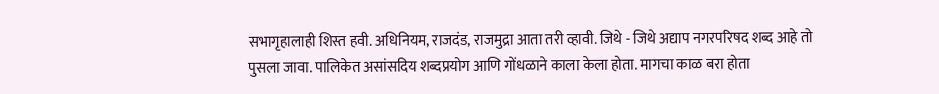सभागृहालाही शिस्त हवी. अधिनियम, राजदंड, राजमुद्रा आता तरी व्हावी. जिथे - जिथे अद्याप नगरपरिषद शब्द आहे तो पुसला जावा. पालिकेत असांसदिय शब्दप्रयोग आणि गोंधळाने काला केला होता. मागचा काळ बरा होता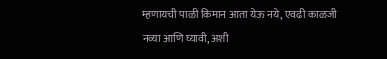म्हणायची पाळी किमान आता येऊ नये, एवढी काळजी नव्या आणि घ्यावी, अशी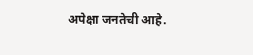अपेक्षा जनतेची आहे.